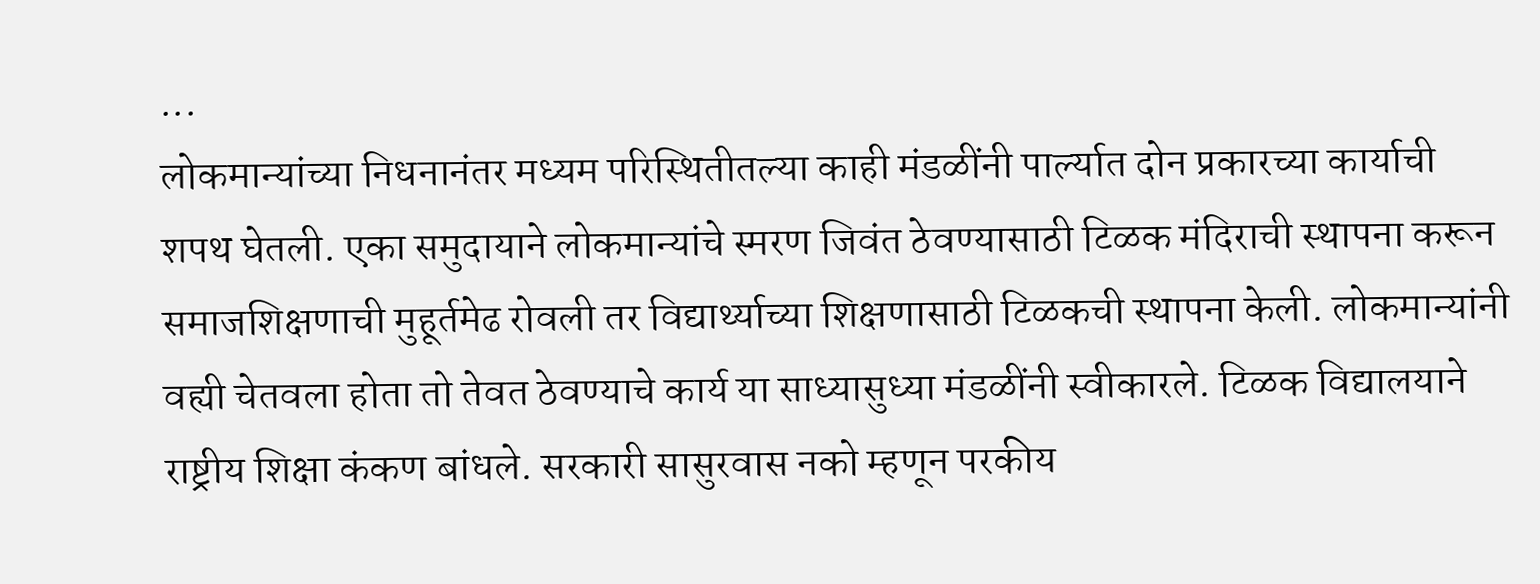...
लोकमान्यांच्या निधनानंतर मध्यम परिस्थितीतल्या काही मंडळींनी पार्ल्यात दोन प्रकारच्या कार्याची शपथ घेतली. एका समुदायाने लोकमान्यांचे स्मरण जिवंत ठेवण्यासाठी टिळक मंदिराची स्थापना करून समाजशिक्षणाची मुहूर्तमेढ रोवली तर विद्यार्थ्याच्या शिक्षणासाठी टिळकची स्थापना केली. लोकमान्यांनी वह्यी चेतवला होता तो तेवत ठेवण्याचे कार्य या साध्यासुध्या मंडळींनी स्वीकारले. टिळक विद्यालयाने राष्ट्रीय शिक्षा कंकण बांधले. सरकारी सासुरवास नको म्हणून परकीय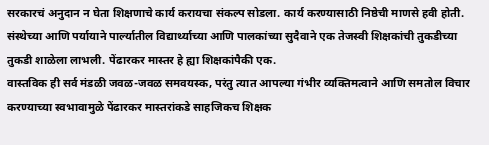सरकारचं अनुदान न घेता शिक्षणाचे कार्य करायचा संकल्प सोडला. कार्य करण्यासाठी निष्ठेची माणसे हवी होती. संस्थेच्या आणि पर्यायाने पार्ल्यातील विद्यार्थ्याच्या आणि पालकांच्या सुदैवाने एक तेजस्वी शिक्षकांची तुकडीच्या तुकडी शाळेला लाभली. पेंढारकर मास्तर हे ह्या शिक्षकांपैकी एक.
वास्तविक ही सर्व मंडळी जवळ-जवळ समवयस्क, परंतु त्यात आपल्या गंभीर व्यक्तिमत्वाने आणि समतोल विचार करण्याच्या स्वभावामुळे पेंढारकर मास्तरांकडे साहजिकच शिक्षक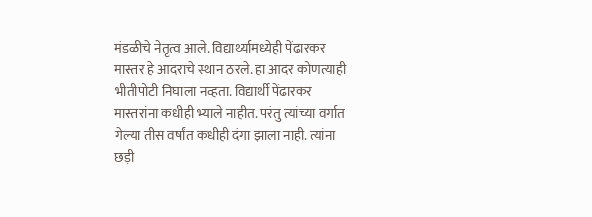मंडळीचे नेतृत्व आले. विद्यार्थ्यामध्येही पेंढारकर मास्तर हे आदराचे स्थान ठरले. हा आदर कोणत्याही भीतीपोटी निघाला नव्हता. विद्यार्थी पेंढारकर मास्तरांना कधीही भ्याले नाहीत. परंतु त्यांच्या वर्गात गेल्या तीस वर्षांत कधीही दंगा झाला नाही. त्यांना छड़ी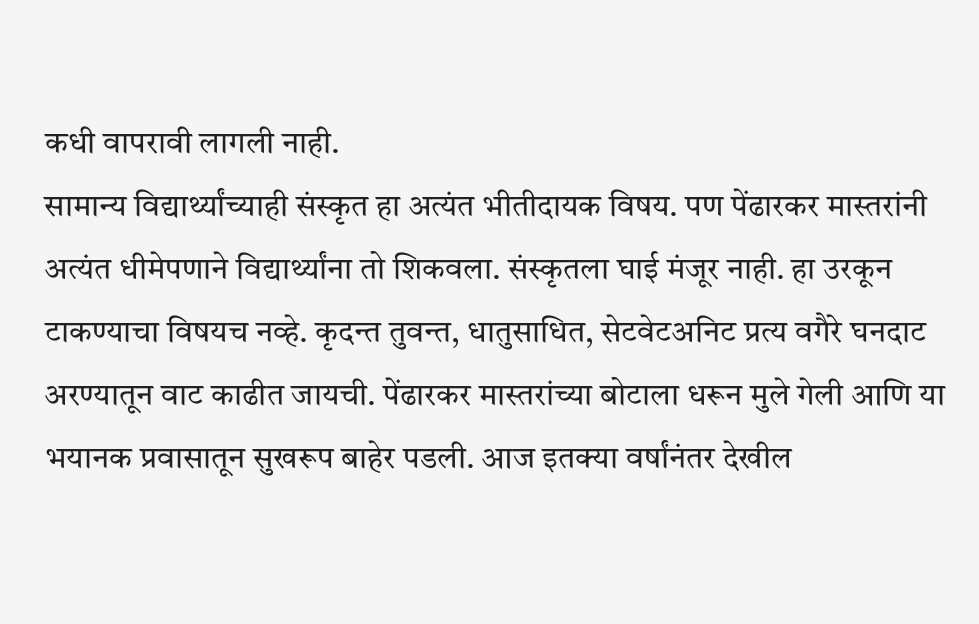कधी वापरावी लागली नाही.
सामान्य विद्यार्थ्यांच्याही संस्कृत हा अत्यंत भीतीदायक विषय. पण पेंढारकर मास्तरांनी अत्यंत धीमेपणाने विद्यार्थ्यांना तो शिकवला. संस्कृतला घाई मंजूर नाही. हा उरकून टाकण्याचा विषयच नव्हे. कृदन्त तुवन्त, धातुसाधित, सेटवेटअनिट प्रत्य वगैरे घनदाट अरण्यातून वाट काढीत जायची. पेंढारकर मास्तरांच्या बोटाला धरून मुले गेली आणि या भयानक प्रवासातून सुखरूप बाहेर पडली. आज इतक्या वर्षांनंतर देखील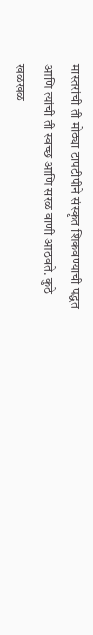मास्तरांची ती मोठ्या टापटीपीने संस्कृत शिकवण्याची पद्धत आणि त्यांची ती स्वच्छ आणि सरळ वाणी आठवते. कुठे खळखळ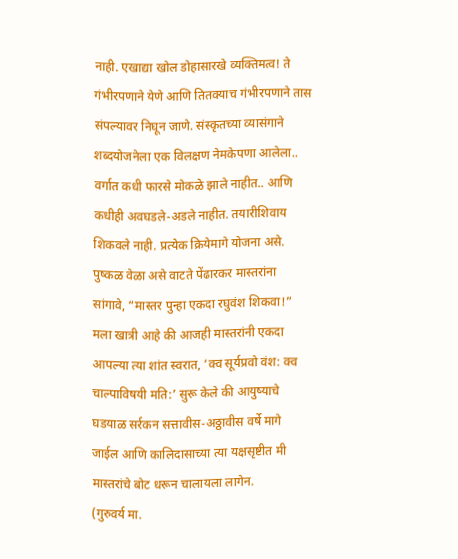नाही. एखाद्या खोल डोहासारखे व्यक्तिमत्व! ते गंभीरपणाने येणे आणि तितक्याच गंभीरपणाने तास संपल्यावर निघून जाणे. संस्कृतच्या व्यासंगाने शब्दयोजनेला एक विलक्षण नेमकेपणा आलेला.. वर्गात कधी फारसे मोकळे झाले नाहीत.. आणि कधीही अवघडले-अडले नाहीत. तयारीशिवाय शिकवले नाही. प्रत्येक क्रियेमागे योजना असे.
पुष्कळ वेळा असे वाटते पेंढारकर मास्तरांना सांगावे, “मास्तर पुन्हा एकदा रघुवंश शिकवा!” मला खात्री आहे की आजही मास्तरांनी एकदा आपल्या त्या शांत स्वरात, ‘क्व सूर्यप्रवो वंश: क्व चाल्पाविषयी मति:’ सुरू केले की आयुष्याचे घडयाळ सर्रकन सत्तावीस-अठ्ठावीस वर्षे मागे जाईल आणि कालिदासाच्या त्या यक्षसृष्टीत मी मास्तरांचे बोट धरून चालायला लागेन.
(गुरुवर्य मा.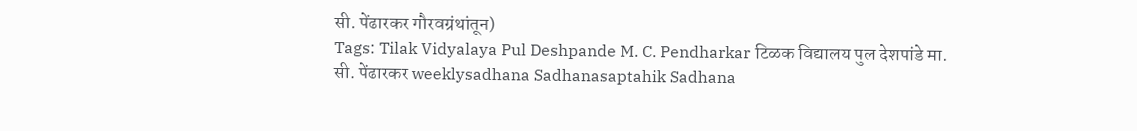सी. पेंढारकर गौरवग्रंथांतून)
Tags: Tilak Vidyalaya Pul Deshpande M. C. Pendharkar टिळक विद्यालय पुल देशपांडे मा. सी. पेंढारकर weeklysadhana Sadhanasaptahik Sadhana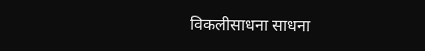विकलीसाधना साधना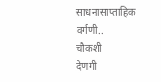साधनासाप्ताहिक
वर्गणी..
चौकशी
देणगी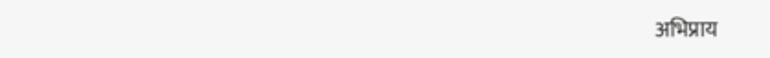अभिप्राय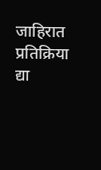जाहिरात
प्रतिक्रिया द्या